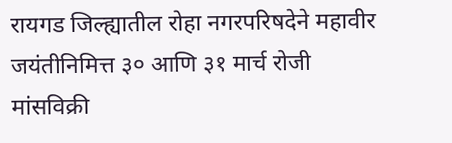रायगड जिल्ह्यातील रोहा नगरपरिषदेने महावीर जयंतीनिमित्त ३० आणि ३१ मार्च रोजी मांसविक्री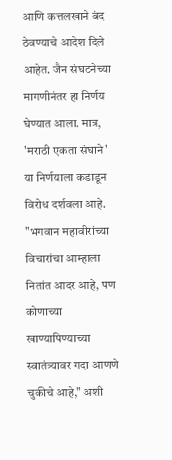आणि कत्तलखाने बंद ठेवण्याचे आदेश दिले आहेत. जैन संघटनेच्या मागणीनंतर हा निर्णय घेण्यात आला. मात्र, 'मराठी एकता संघाने' या निर्णयाला कडाडून विरोध दर्शवला आहे. "भगवान महावीरांच्या विचारांचा आम्हाला नितांत आदर आहे, पण कोणाच्या खाण्यापिण्याच्या स्वातंत्र्यावर गदा आणणे चुकीचे आहे," अशी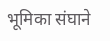भूमिका संघाने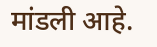मांडली आहे.